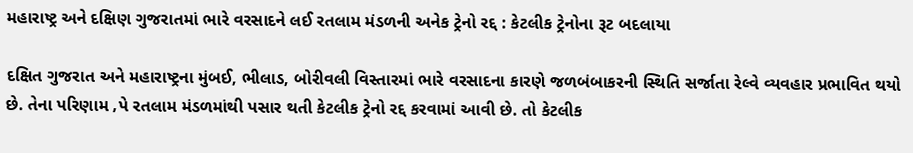મહારાષ્ટ્ર અને દક્ષિણ ગુજરાતમાં ભારે વરસાદને લઈ રતલામ મંડળની અનેક ટ્રેનો રદ્દ : કેટલીક ટ્રેનોના રૂટ બદલાયા

દક્ષિત ગુજરાત અને મહારાષ્ટ્રના મુંબઈ, ભીલાડ, બોરીવલી વિસ્તારમાં ભારે વરસાદના કારણે જળબંબાકરની સ્થિતિ સર્જાતા રેલ્વે વ્યવહાર પ્રભાવિત થયો છે. તેના પરિણામ ‚પે રતલામ મંડળમાંથી પસાર થતી કેટલીક ટ્રેનો રદ્દ કરવામાં આવી છે. તો કેટલીક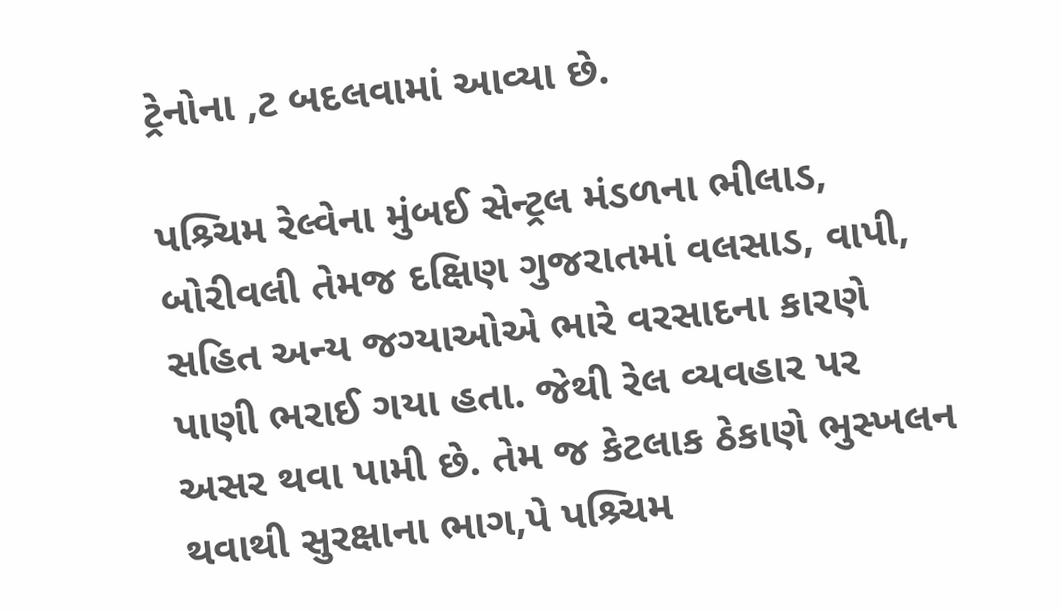ટ્રેનોના ‚ટ બદલવામાં આવ્યા છે.

પશ્ર્ચિમ રેલ્વેના મુંબઈ સેન્ટ્રલ મંડળના ભીલાડ, બોરીવલી તેમજ દક્ષિણ ગુજરાતમાં વલસાડ, વાપી, સહિત અન્ય જગ્યાઓએ ભારે વરસાદના કારણે પાણી ભરાઈ ગયા હતા. જેથી રેલ વ્યવહાર પર અસર થવા પામી છે. તેમ જ કેટલાક ઠેકાણે ભુસ્ખલન થવાથી સુરક્ષાના ભાગ‚પે પશ્ર્ચિમ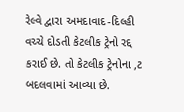રેલ્વે દ્વારા અમદાવાદ-દિલ્હી વચ્ચે દોડતી કેટલીક ટ્રેનો રદ્દ કરાઈ છે. તો કેટલીક ટ્રેનોના ‚ટ બદલવામાં આવ્યા છે.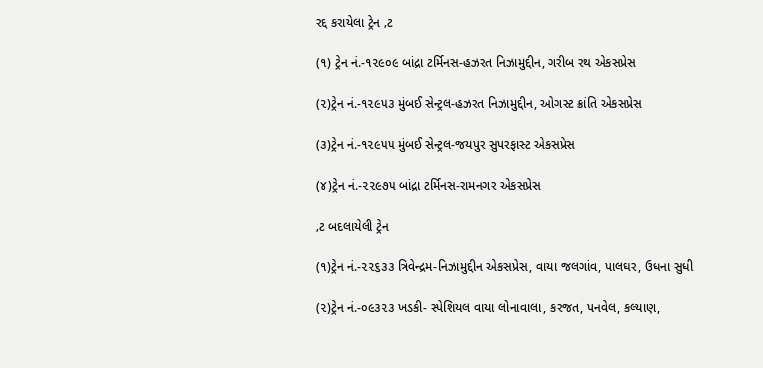રદ્દ કરાયેલા ટ્રેન ‚ટ

(૧) ટ્રેન નં.-૧૨૯૦૯ બાંદ્રા ટર્મિનસ-હઝરત નિઝામુદ્દીન, ગરીબ રથ એકસપ્રેસ

(૨)ટ્રેન નં.-૧૨૯૫૩ મુંબઈ સેન્ટ્રલ-હઝરત નિઝામુદ્દીન, ઓગસ્ટ ક્રાંતિ એકસપ્રેસ

(૩)ટ્રેન નં.-૧૨૯૫૫ મુંબઈ સેન્ટ્રલ-જયપુર સુપરફાસ્ટ એકસપ્રેસ

(૪)ટ્રેન નં.-૨૨૯૭૫ બાંદ્રા ટર્મિનસ-રામનગર એકસપ્રેસ

‚ટ બદલાયેલી ટ્રેન

(૧)ટ્રેન નં.-૨૨૬૩૩ ત્રિવેન્દ્રમ-નિઝામુદ્દીન એકસપ્રેસ, વાયા જલગાંવ, પાલઘર, ઉધના સુધી

(૨)ટ્રેન નં.-૦૯૩૨૩ ખડકી- સ્પેશિયલ વાયા લોનાવાલા, કરજત, પનવેલ, કલ્યાણ,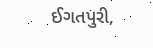ઈગતપુરી,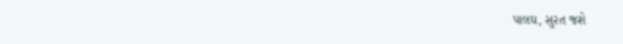પાલઘ, સુરત જશે